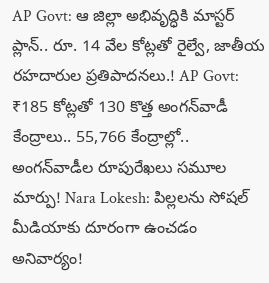AP Govt: ఆ జిల్లా అభివృద్ధికి మాస్టర్ ప్లాన్.. రూ. 14 వేల కోట్లతో రైల్వే, జాతీయ రహదారుల ప్రతిపాదనలు.! AP Govt: ₹185 కోట్లతో 130 కొత్త అంగన్‌వాడీ కేంద్రాలు.. 55,766 కేంద్రాల్లో.. అంగన్‌వాడీల రూపురేఖలు సమూల మార్పు! Nara Lokesh: పిల్లలను సోషల్ మీడియాకు దూరంగా ఉంచడం అనివార్యం!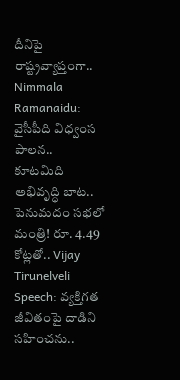దీనిపై రాష్ట్రవ్యాప్తంగా.. Nimmala Ramanaidu: వైసీపీది విధ్వంస పాలన.. కూటమిది అభివృద్ధి బాట.. పెనుమదం సభలో మంత్రి! రూ. 4.49 కోట్లతో.. Vijay Tirunelveli Speech: వ్యక్తిగత జీవితంపై దాడిని సహించను..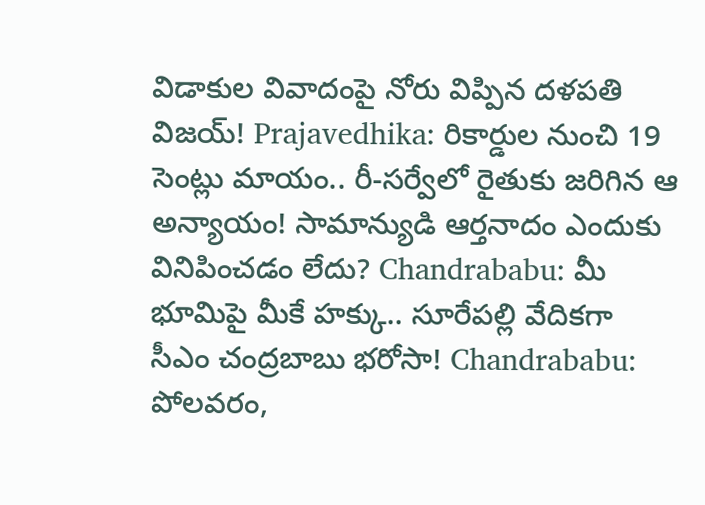విడాకుల వివాదంపై నోరు విప్పిన దళపతి విజయ్! Prajavedhika: రికార్డుల నుంచి 19 సెంట్లు మాయం.. రీ-సర్వేలో రైతుకు జరిగిన ఆ అన్యాయం! సామాన్యుడి ఆర్తనాదం ఎందుకు వినిపించడం లేదు? Chandrababu: మీ భూమిపై మీకే హక్కు.. సూరేపల్లి వేదికగా సీఎం చంద్రబాబు భరోసా! Chandrababu: పోలవరం,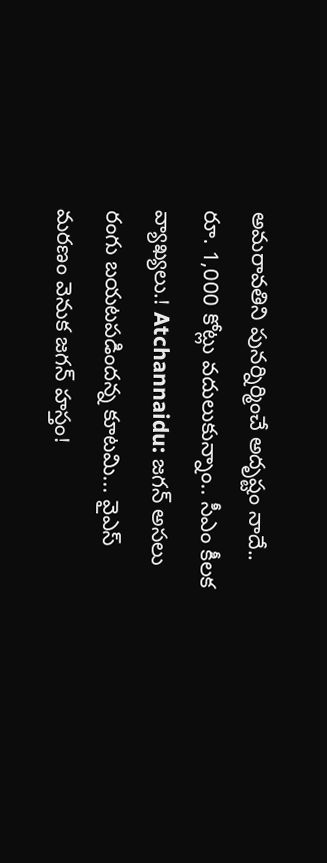అమరావతిని పునర్నిర్మించే అదృష్టం నాదే.. రూ. 1,000 కోట్లు వదులుకున్నాం.. సీఎం కీలక వ్యాఖ్యలు.! Atchannaidu: జగన్ అసలు రంగు బయటపడిందన్న కూటమి... వైఎస్ మరణం వెనుక జగన్ హస్తం!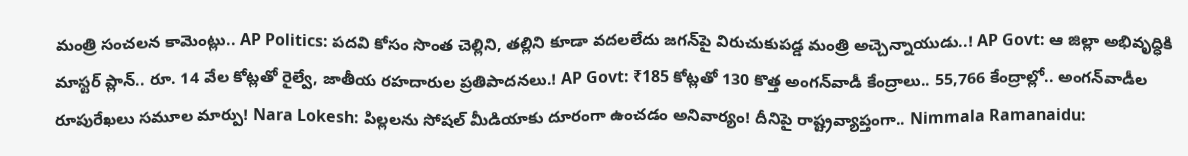మంత్రి సంచలన కామెంట్లు.. AP Politics: పదవి కోసం సొంత చెల్లిని, తల్లిని కూడా వదలలేదు జగన్‌పై విరుచుకుపడ్డ మంత్రి అచ్చెన్నాయుడు..! AP Govt: ఆ జిల్లా అభివృద్ధికి మాస్టర్ ప్లాన్.. రూ. 14 వేల కోట్లతో రైల్వే, జాతీయ రహదారుల ప్రతిపాదనలు.! AP Govt: ₹185 కోట్లతో 130 కొత్త అంగన్‌వాడీ కేంద్రాలు.. 55,766 కేంద్రాల్లో.. అంగన్‌వాడీల రూపురేఖలు సమూల మార్పు! Nara Lokesh: పిల్లలను సోషల్ మీడియాకు దూరంగా ఉంచడం అనివార్యం! దీనిపై రాష్ట్రవ్యాప్తంగా.. Nimmala Ramanaidu: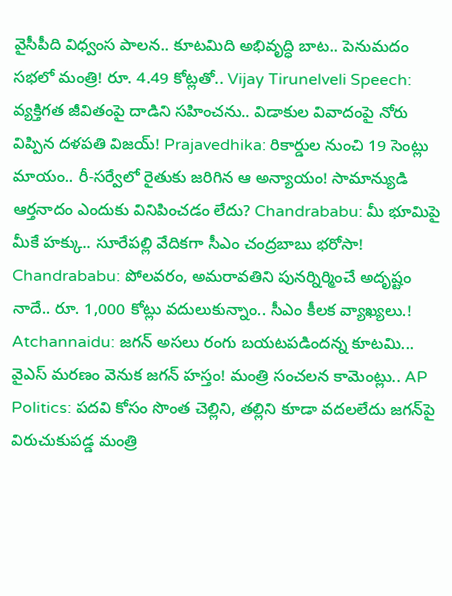వైసీపీది విధ్వంస పాలన.. కూటమిది అభివృద్ధి బాట.. పెనుమదం సభలో మంత్రి! రూ. 4.49 కోట్లతో.. Vijay Tirunelveli Speech: వ్యక్తిగత జీవితంపై దాడిని సహించను.. విడాకుల వివాదంపై నోరు విప్పిన దళపతి విజయ్! Prajavedhika: రికార్డుల నుంచి 19 సెంట్లు మాయం.. రీ-సర్వేలో రైతుకు జరిగిన ఆ అన్యాయం! సామాన్యుడి ఆర్తనాదం ఎందుకు వినిపించడం లేదు? Chandrababu: మీ భూమిపై మీకే హక్కు.. సూరేపల్లి వేదికగా సీఎం చంద్రబాబు భరోసా! Chandrababu: పోలవరం, అమరావతిని పునర్నిర్మించే అదృష్టం నాదే.. రూ. 1,000 కోట్లు వదులుకున్నాం.. సీఎం కీలక వ్యాఖ్యలు.! Atchannaidu: జగన్ అసలు రంగు బయటపడిందన్న కూటమి... వైఎస్ మరణం వెనుక జగన్ హస్తం! మంత్రి సంచలన కామెంట్లు.. AP Politics: పదవి కోసం సొంత చెల్లిని, తల్లిని కూడా వదలలేదు జగన్‌పై విరుచుకుపడ్డ మంత్రి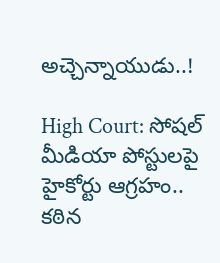అచ్చెన్నాయుడు..!

High Court: సోషల్ మీడియా పోస్టులపై హైకోర్టు ఆగ్రహం.. కఠిన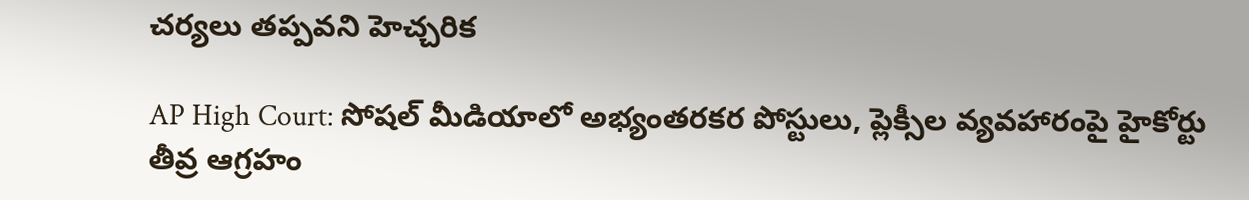చర్యలు తప్పవని హెచ్చరిక

AP High Court: సోషల్ మీడియాలో అభ్యంతరకర పోస్టులు, ప్లెక్సీల వ్యవహారంపై హైకోర్టు తీవ్ర ఆగ్రహం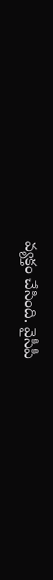వ్యక్తం చేసింది. వైసీపీ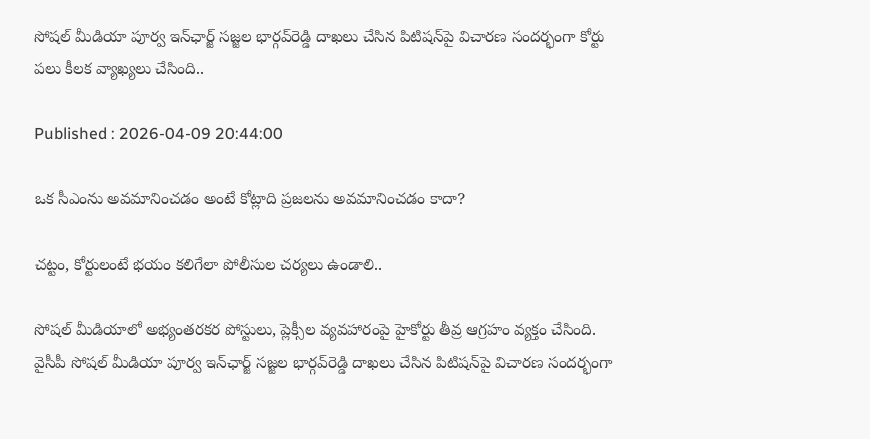సోషల్ మీడియా పూర్వ ఇన్‌ఛార్జ్ సజ్జల భార్గవ్‌రెడ్డి దాఖలు చేసిన పిటిషన్‌పై విచారణ సందర్భంగా కోర్టు పలు కీలక వ్యాఖ్యలు చేసింది..

Published : 2026-04-09 20:44:00

ఒక సీఎంను అవమానించడం అంటే కోట్లాది ప్రజలను అవమానించడం కాదా?

చట్టం, కోర్టులంటే భయం కలిగేలా పోలీసుల చర్యలు ఉండాలి..

సోషల్ మీడియాలో అభ్యంతరకర పోస్టులు, ప్లెక్సీల వ్యవహారంపై హైకోర్టు తీవ్ర ఆగ్రహం వ్యక్తం చేసింది. వైసీపీ సోషల్ మీడియా పూర్వ ఇన్‌ఛార్జ్ సజ్జల భార్గవ్‌రెడ్డి దాఖలు చేసిన పిటిషన్‌పై విచారణ సందర్భంగా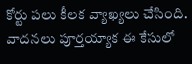కోర్టు పలు కీలక వ్యాఖ్యలు చేసింది. వాదనలు పూర్తయ్యాక ఈ కేసులో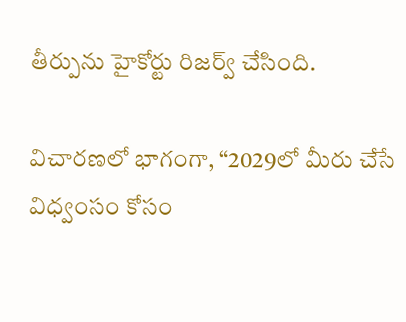తీర్పును హైకోర్టు రిజర్వ్ చేసింది.

విచారణలో భాగంగా, “2029లో మీరు చేసే విధ్వంసం కోసం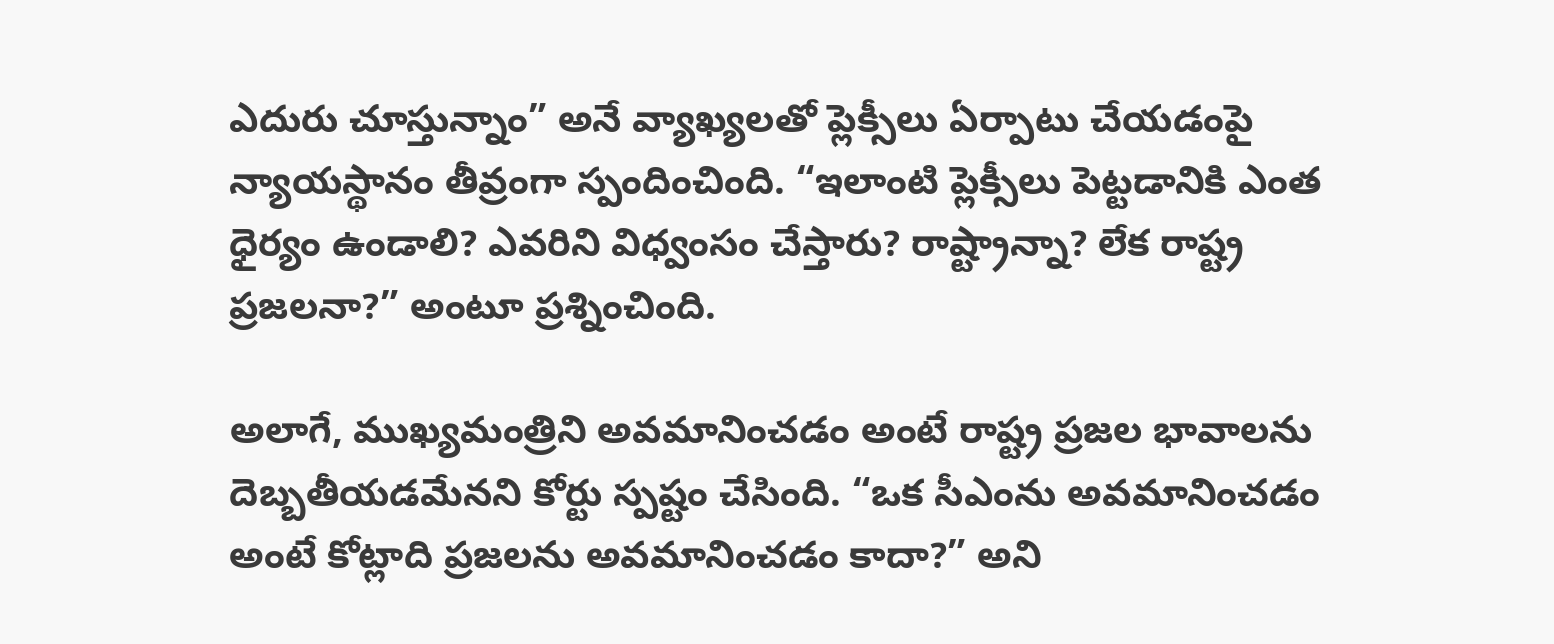ఎదురు చూస్తున్నాం” అనే వ్యాఖ్యలతో ప్లెక్సీలు ఏర్పాటు చేయడంపై న్యాయస్థానం తీవ్రంగా స్పందించింది. “ఇలాంటి ప్లెక్సీలు పెట్టడానికి ఎంత ధైర్యం ఉండాలి? ఎవరిని విధ్వంసం చేస్తారు? రాష్ట్రాన్నా? లేక రాష్ట్ర ప్రజలనా?” అంటూ ప్రశ్నించింది.

అలాగే, ముఖ్యమంత్రిని అవమానించడం అంటే రాష్ట్ర ప్రజల భావాలను దెబ్బతీయడమేనని కోర్టు స్పష్టం చేసింది. “ఒక సీఎంను అవమానించడం అంటే కోట్లాది ప్రజలను అవమానించడం కాదా?” అని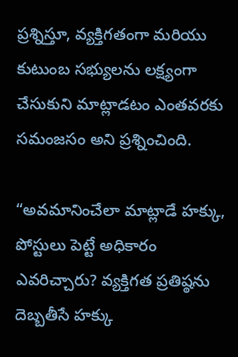ప్రశ్నిస్తూ, వ్యక్తిగతంగా మరియు కుటుంబ సభ్యులను లక్ష్యంగా చేసుకుని మాట్లాడటం ఎంతవరకు సమంజసం అని ప్రశ్నించింది.

“అవమానించేలా మాట్లాడే హక్కు, పోస్టులు పెట్టే అధికారం ఎవరిచ్చారు? వ్యక్తిగత ప్రతిష్ఠను దెబ్బతీసే హక్కు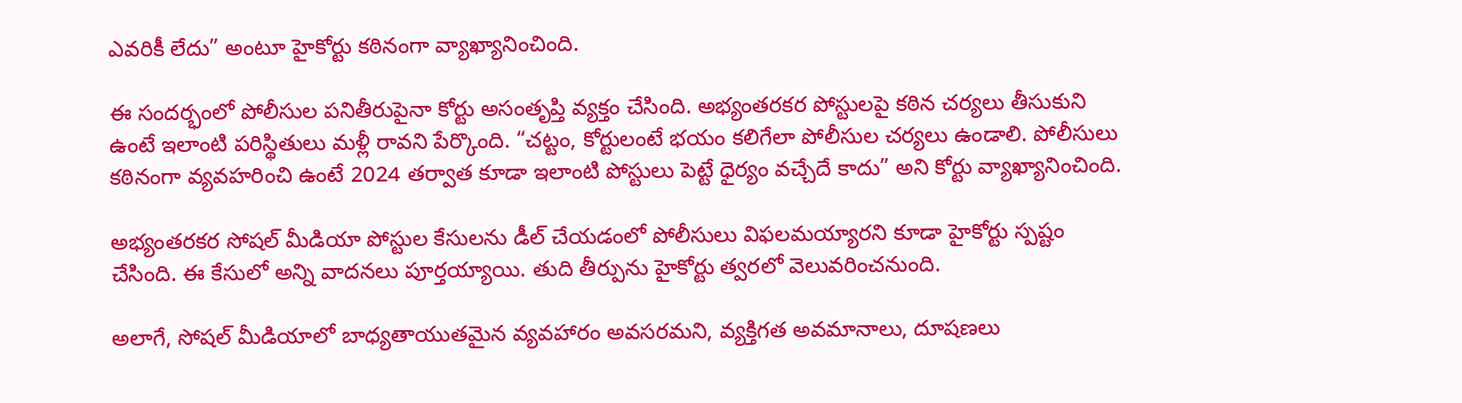ఎవరికీ లేదు” అంటూ హైకోర్టు కఠినంగా వ్యాఖ్యానించింది.

ఈ సందర్భంలో పోలీసుల పనితీరుపైనా కోర్టు అసంతృప్తి వ్యక్తం చేసింది. అభ్యంతరకర పోస్టులపై కఠిన చర్యలు తీసుకుని ఉంటే ఇలాంటి పరిస్థితులు మళ్లీ రావని పేర్కొంది. “చట్టం, కోర్టులంటే భయం కలిగేలా పోలీసుల చర్యలు ఉండాలి. పోలీసులు కఠినంగా వ్యవహరించి ఉంటే 2024 తర్వాత కూడా ఇలాంటి పోస్టులు పెట్టే ధైర్యం వచ్చేదే కాదు” అని కోర్టు వ్యాఖ్యానించింది.

అభ్యంతరకర సోషల్ మీడియా పోస్టుల కేసులను డీల్ చేయడంలో పోలీసులు విఫలమయ్యారని కూడా హైకోర్టు స్పష్టం చేసింది. ఈ కేసులో అన్ని వాదనలు పూర్తయ్యాయి. తుది తీర్పును హైకోర్టు త్వరలో వెలువరించనుంది.

అలాగే, సోషల్ మీడియాలో బాధ్యతాయుతమైన వ్యవహారం అవసరమని, వ్యక్తిగత అవమానాలు, దూషణలు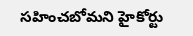సహించబోమని హైకోర్టు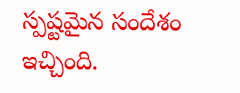స్పష్టమైన సందేశం ఇచ్చింది.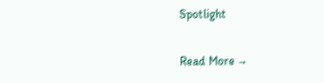Spotlight

Read More →